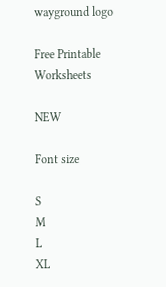wayground logo

Free Printable Worksheets

NEW

Font size

S
M
L
XL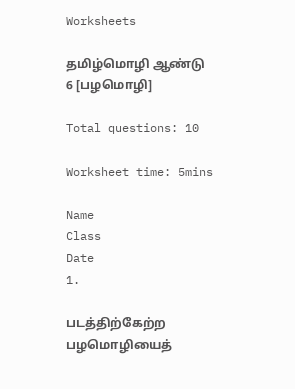Worksheets

தமிழ்மொழி ஆண்டு 6 [பழமொழி]

Total questions: 10

Worksheet time: 5mins

Name
Class
Date
1.

படத்திற்கேற்ற பழமொழியைத்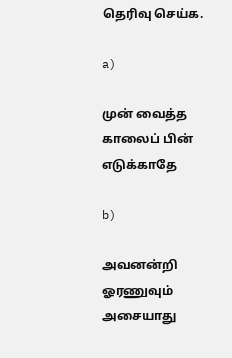தெரிவு செய்க.

a)

முன் வைத்த காலைப் பின் எடுக்காதே

b)

அவனன்றி ஓரணுவும் அசையாது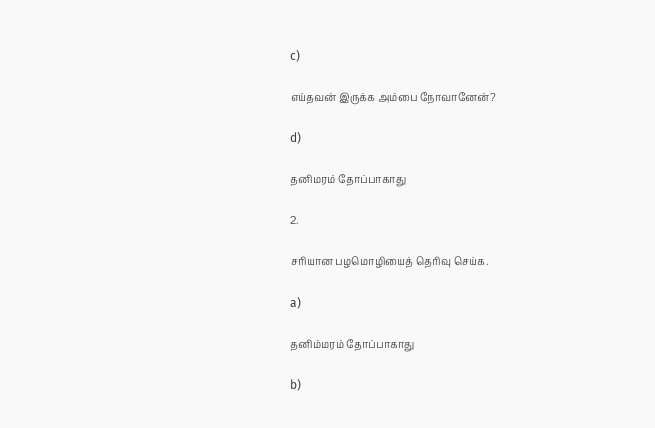c)

எய்தவன் இருக்க அம்பை நோவானேன்?

d)

தனிமரம் தோப்பாகாது

2.

சரியான பழமொழியைத் தெரிவு செய்க.

a)

தனிம்மரம் தோப்பாகாது

b)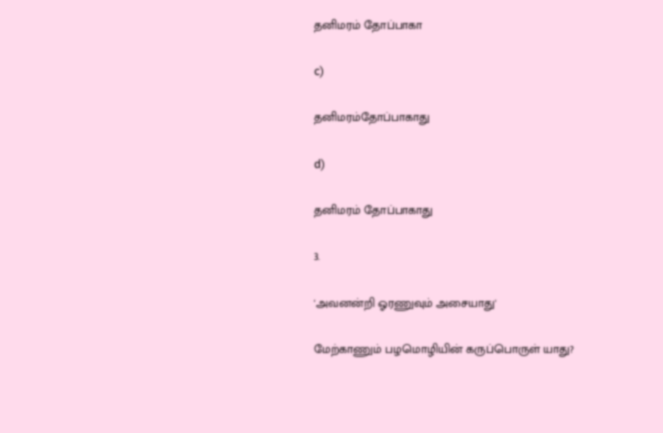தனிமரம் தோப்பாகா

c)

தனிமரம்தோப்பாகாது

d)

தனிமரம் தோப்பாகாது

3.

'அவனன்றி ஓரணுவும் அசையாது'

மேற்காணும் பழமொழியின் கருப்பொருள் யாது?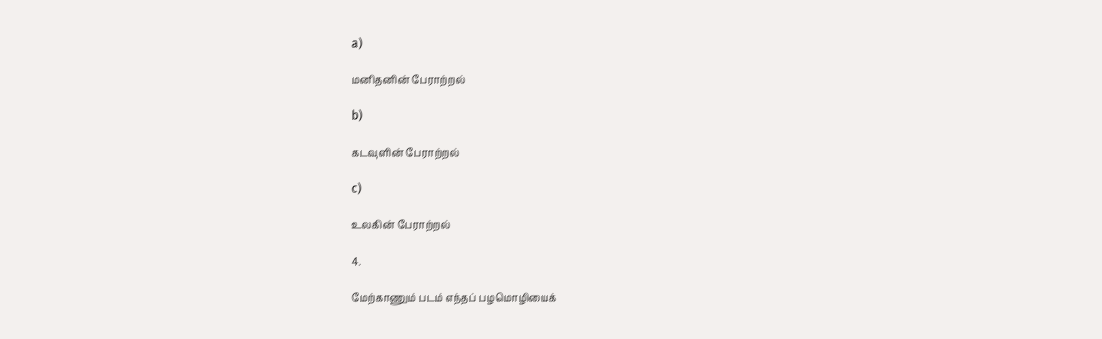a)

மனிதனின் பேராற்றல்

b)

கடவுளின் பேராற்றல்

c)

உலகின் பேராற்றல்

4.

மேற்காணும் படம் எந்தப் பழமொழியைக்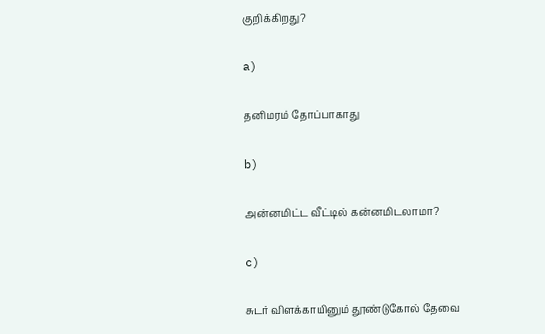குறிக்கிறது?

a)

தனிமரம் தோப்பாகாது

b)

அன்னமிட்ட வீட்டில் கன்னமிடலாமா?

c)

சுடர் விளக்காயினும் தூண்டுகோல் தேவை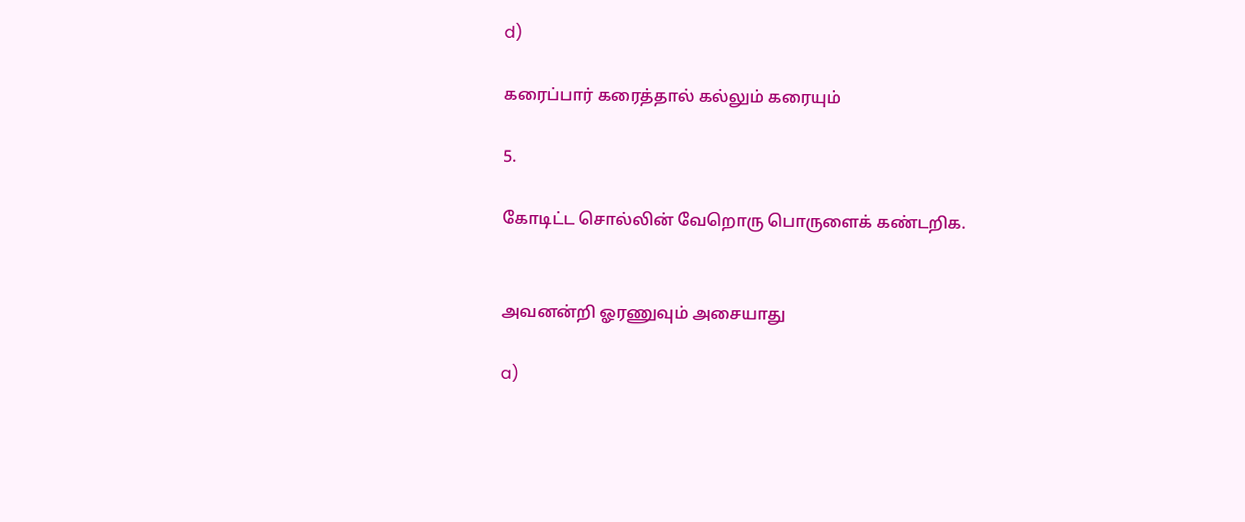d)

கரைப்பார் கரைத்தால் கல்லும் கரையும்

5.

கோடிட்ட சொல்லின் வேறொரு பொருளைக் கண்டறிக.


அவனன்றி ஓரணுவும் அசையாது

a)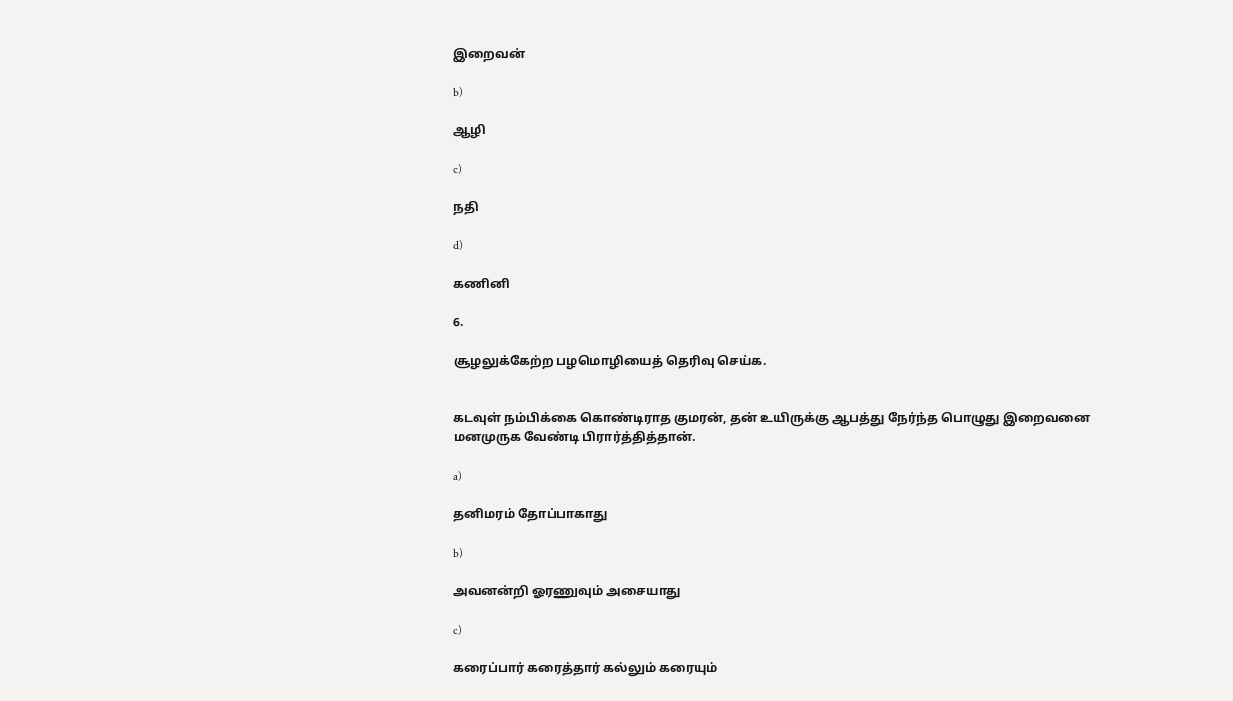இறைவன்

b)

ஆழி

c)

நதி

d)

கணினி

6.

சூழலுக்கேற்ற பழமொழியைத் தெரிவு செய்க.


கடவுள் நம்பிக்கை கொண்டிராத குமரன், தன் உயிருக்கு ஆபத்து நேர்ந்த பொழுது இறைவனை மனமுருக வேண்டி பிரார்த்தித்தான்.

a)

தனிமரம் தோப்பாகாது

b)

அவனன்றி ஓரணுவும் அசையாது

c)

கரைப்பார் கரைத்தார் கல்லும் கரையும்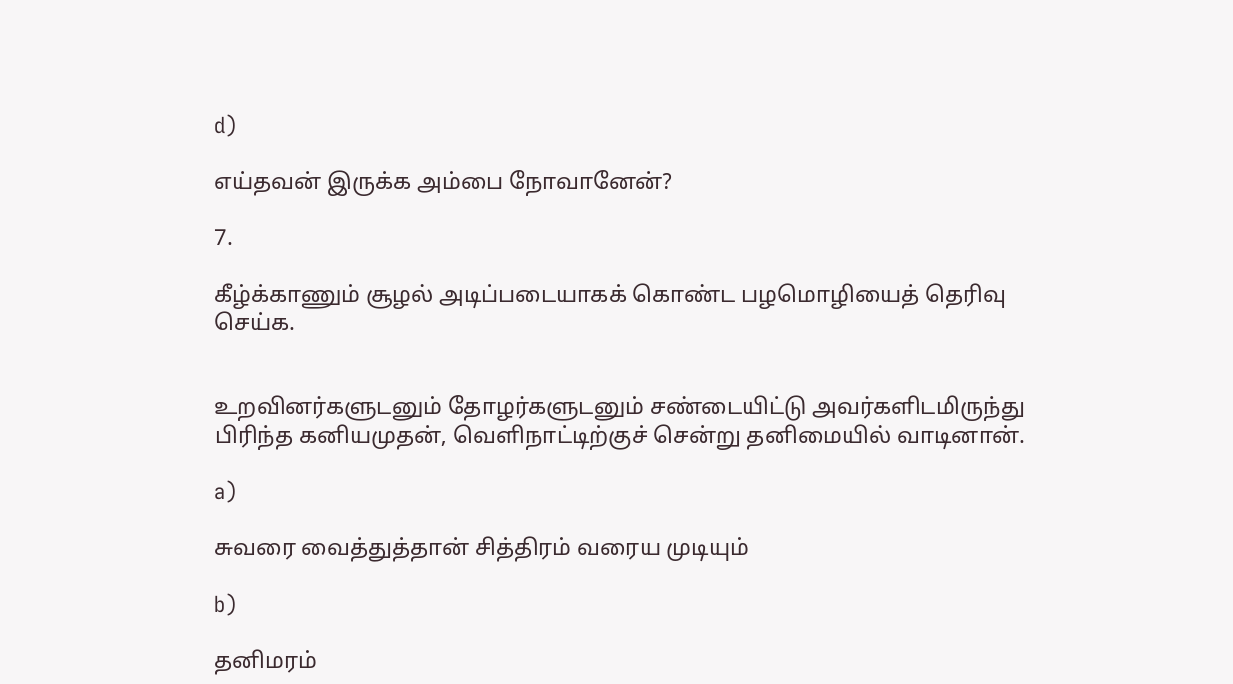d)

எய்தவன் இருக்க அம்பை நோவானேன்?

7.

கீழ்க்காணும் சூழல் அடிப்படையாகக் கொண்ட பழமொழியைத் தெரிவு செய்க.


உறவினர்களுடனும் தோழர்களுடனும் சண்டையிட்டு அவர்களிடமிருந்து பிரிந்த கனியமுதன், வெளிநாட்டிற்குச் சென்று தனிமையில் வாடினான்.

a)

சுவரை வைத்துத்தான் சித்திரம் வரைய முடியும்

b)

தனிமரம்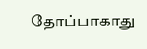தோப்பாகாது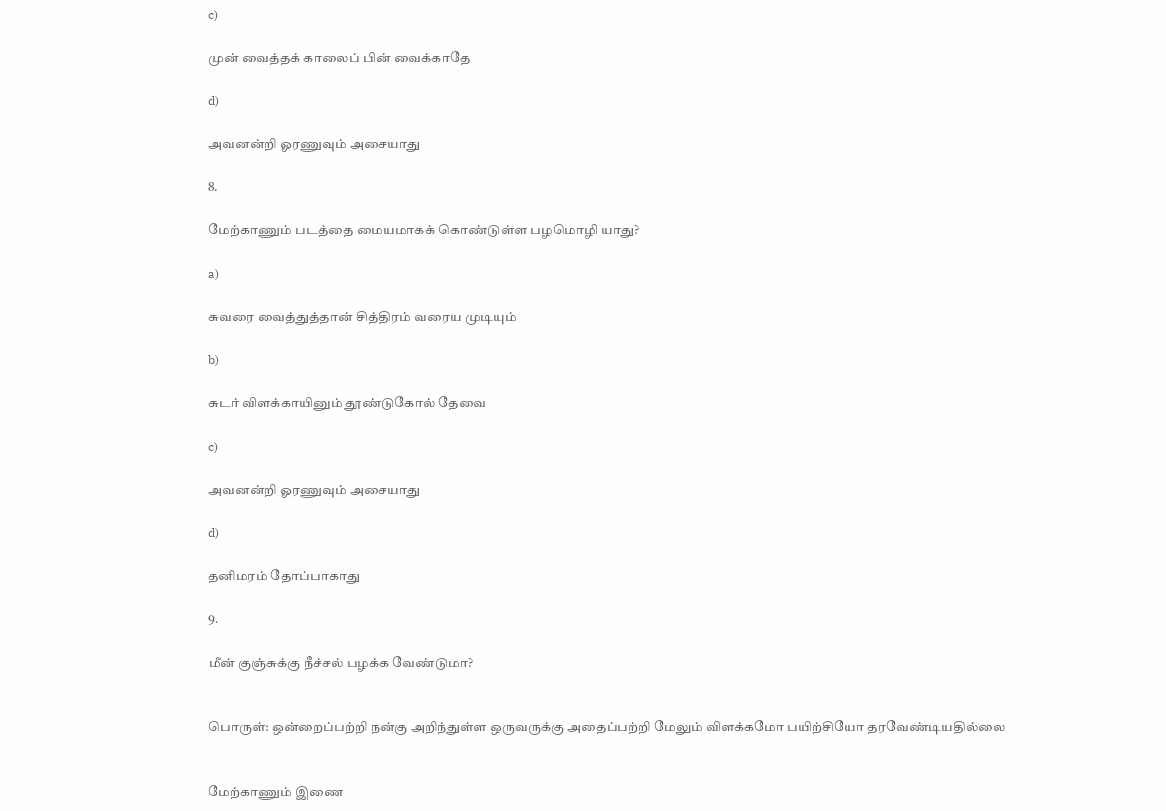c)

முன் வைத்தக் காலைப் பின் வைக்காதே

d)

அவனன்றி ஓரணுவும் அசையாது

8.

மேற்காணும் படத்தை மையமாகக் கொண்டுள்ள பழமொழி யாது?

a)

சுவரை வைத்துத்தான் சித்திரம் வரைய முடியும்

b)

சுடர் விளக்காயினும் தூண்டுகோல் தேவை

c)

அவனன்றி ஓரணுவும் அசையாது

d)

தனிமரம் தோப்பாகாது

9.

மீன் குஞ்சுக்கு நீச்சல் பழக்க வேண்டுமா?


பொருள்: ஒன்றைப்பற்றி நன்கு அறிந்துள்ள ஒருவருக்கு அதைப்பற்றி மேலும் விளக்கமோ பயிற்சியோ தரவேண்டியதில்லை


மேற்காணும் இணை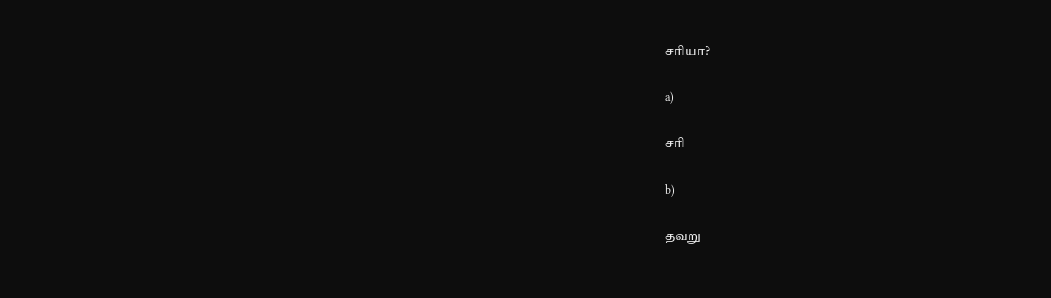சரியா?

a)

சரி

b)

தவறு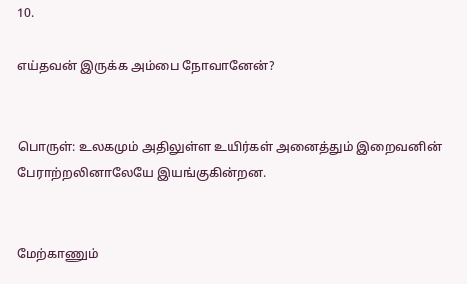10.

எய்தவன் இருக்க அம்பை நோவானேன்?


பொருள்: உலகமும் அதிலுள்ள உயிர்கள் அனைத்தும் இறைவனின் பேராற்றலினாலேயே இயங்குகின்றன.


மேற்காணும்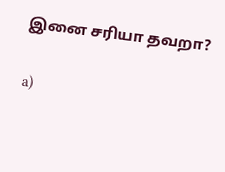இனை சரியா தவறா?

a)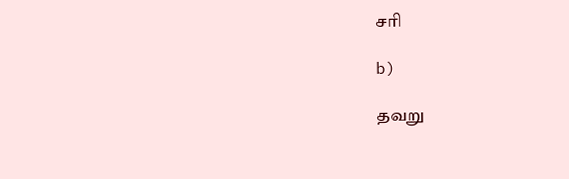சரி

b)

தவறு